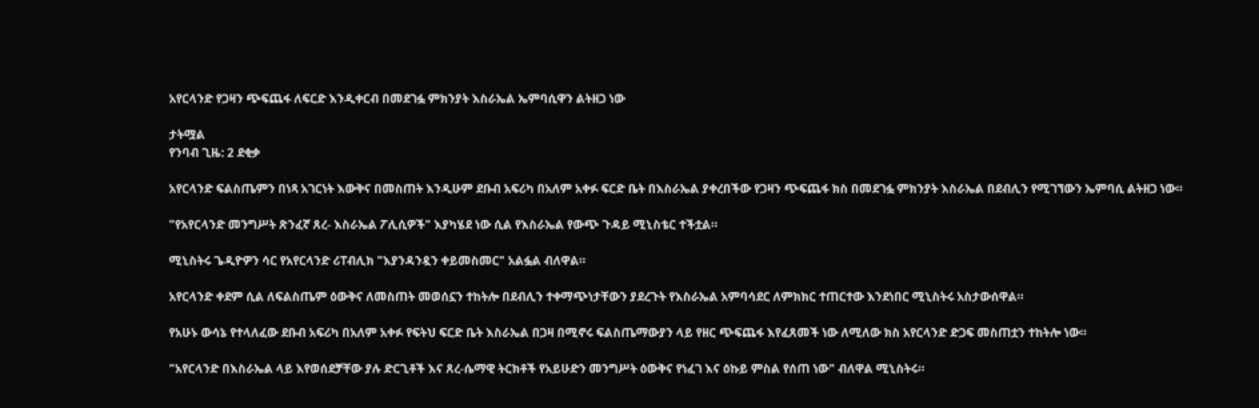አየርላንድ የጋዛን ጭፍጨፋ ለፍርድ እንዲቀርብ በመደገፏ ምክንያት እስራኤል ኤምባሲዋን ልትዘጋ ነው

ታትሟል
የንባብ ጊዜ: 2 ደቂቃ

አየርላንድ ፍልስጤምን በነጻ አገርነት እውቅና በመስጠት እንዲሁም ደቡብ አፍሪካ በአለም አቀፉ ፍርድ ቤት በእስራኤል ያቀረበችው የጋዛን ጭፍጨፋ ክስ በመደገፏ ምክንያት እስራኤል በደብሊን የሚገኘውን ኤምባሲ ልትዘጋ ነው።

"የአየርላንድ መንግሥት ጽንፈኛ ጸረ- እስራኤል ፖሊሲዎች" እያካሄደ ነው ሲል የእስራኤል የውጭ ጉዳይ ሚኒስቴር ተችቷል።

ሚኒስትሩ ጌዲዮዎን ሳር የአየርላንድ ሪፐብሊክ "እያንዳንዷን ቀይመስመር" አልፏል ብለዋል።

አየርላንድ ቀደም ሲል ለፍልስጤም ዕውቅና ለመስጠት መወሰኗን ተከትሎ በደብሊን ተቀማጭነታቸውን ያደረጉት የእስራኤል አምባሳደር ለምክክር ተጠርተው እንደነበር ሚኒስትሩ አስታውሰዋል።

የአሁኑ ውሳኔ የተላለፈው ደቡብ አፍሪካ በአለም አቀፉ የፍትህ ፍርድ ቤት እስራኤል በጋዛ በሚኖሩ ፍልስጤማውያን ላይ የዘር ጭፍጨፋ እየፈጸመች ነው ለሚለው ክስ አየርላንድ ድጋፍ መስጠቷን ተከትሎ ነው።

"አየርላንድ በእስራኤል ላይ እየወሰደቻቸው ያሉ ድርጊቶች እና ጸረ-ሴማዊ ትርክቶች የአይሁድን መንግሥት ዕውቅና የነፈገ እና ዕኩይ ምስል የሰጠ ነው" ብለዋል ሚኒስትሩ።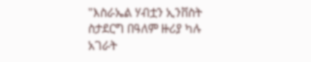"እስራኤል ሃብቷን ኢንቨስት ስታደርግ በዓለም ዙሪያ ካሉ አገራት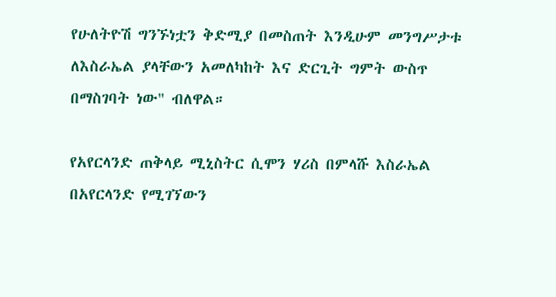የሁለትዮሽ ግንኙነቷን ቅድሚያ በመስጠት እንዲሁም መንግሥታቱ ለእስራኤል ያላቸውን አመለካከት እና ድርጊት ግምት ውስጥ በማስገባት ነው" ብለዋል።

የአየርላንድ ጠቅላይ ሚኒስትር ሲሞን ሃሪስ በምላሹ እስራኤል በአየርላንድ የሚገኘውን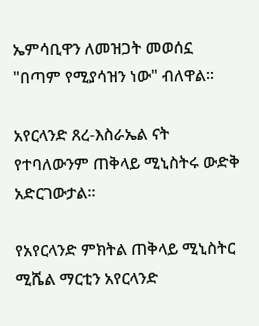ኤምሳቢዋን ለመዝጋት መወሰኗ "በጣም የሚያሳዝን ነው" ብለዋል።

አየርላንድ ጸረ-እስራኤል ናት የተባለውንም ጠቅላይ ሚኒስትሩ ውድቅ አድርገውታል።

የአየርላንድ ምክትል ጠቅላይ ሚኒስትር ሚሼል ማርቲን አየርላንድ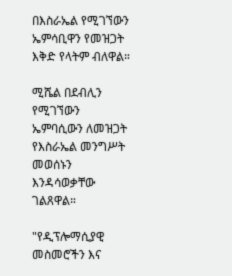በእስራኤል የሚገኘውን ኤምሳቢዋን የመዝጋት እቅድ የላትም ብለዋል።

ሚሼል በደብሊን የሚገኘውን ኤምባሲውን ለመዝጋት የእስራኤል መንግሥት መወሰኑን እንዳሳወቃቸው ገልጸዋል።

"የዲፕሎማሲያዊ መስመሮችን እና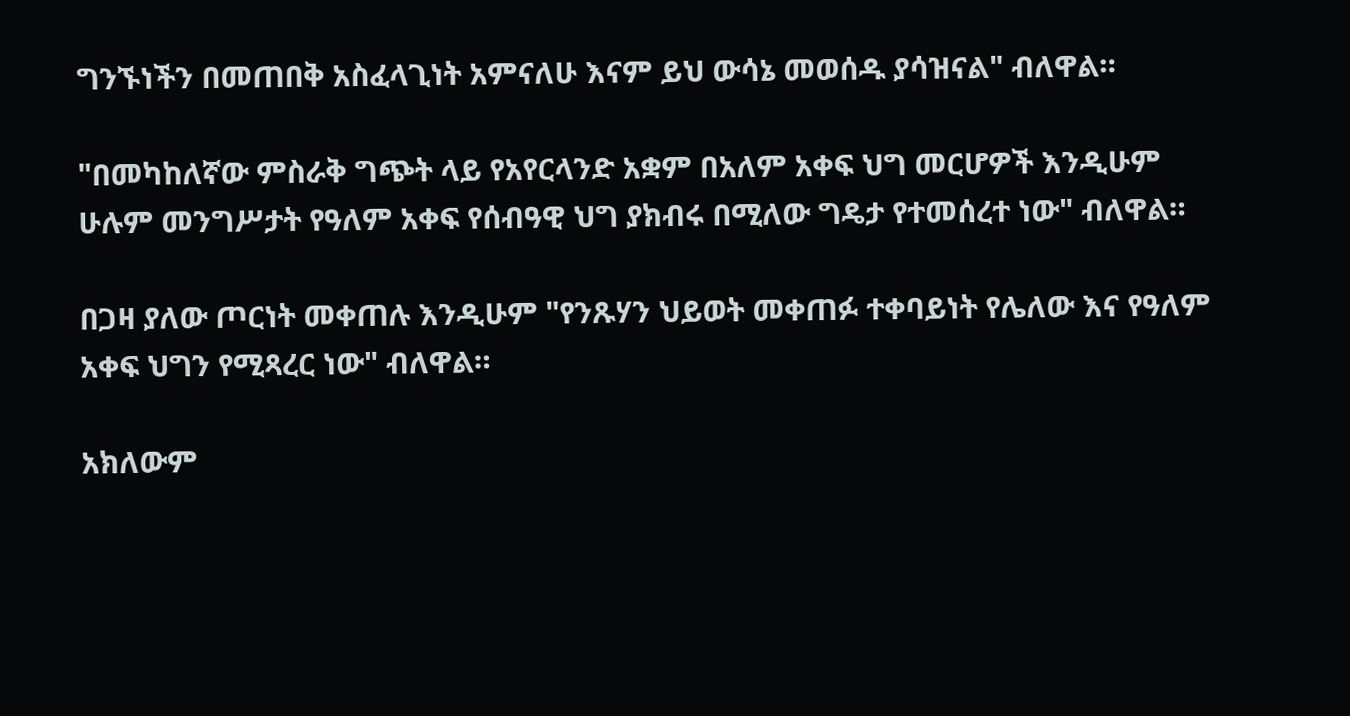ግንኙነችን በመጠበቅ አስፈላጊነት አምናለሁ እናም ይህ ውሳኔ መወሰዱ ያሳዝናል" ብለዋል።

"በመካከለኛው ምስራቅ ግጭት ላይ የአየርላንድ አቋም በአለም አቀፍ ህግ መርሆዎች እንዲሁም ሁሉም መንግሥታት የዓለም አቀፍ የሰብዓዊ ህግ ያክብሩ በሚለው ግዴታ የተመሰረተ ነው" ብለዋል።

በጋዛ ያለው ጦርነት መቀጠሉ እንዲሁም "የንጹሃን ህይወት መቀጠፉ ተቀባይነት የሌለው እና የዓለም አቀፍ ህግን የሚጻረር ነው" ብለዋል።

አክለውም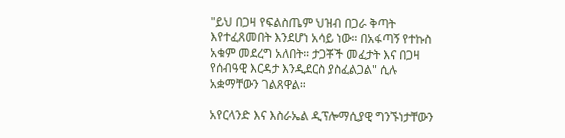"ይህ በጋዛ የፍልስጤም ህዝብ በጋራ ቅጣት እየተፈጸመበት እንደሆነ አሳይ ነው። በአፋጣኝ የተኩስ አቁም መደረግ አለበት። ታጋቾች መፈታት እና በጋዛ የሰብዓዊ እርዳታ እንዲደርስ ያስፈልጋል" ሲሉ አቋማቸውን ገልጸዋል።

አየርላንድ እና እስራኤል ዲፕሎማሲያዊ ግንኙነታቸውን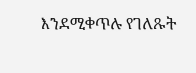እንደሚቀጥሉ የገለጹት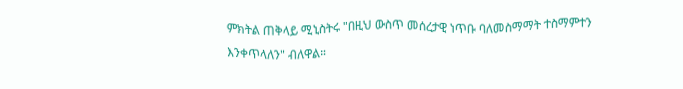ምክትል ጠቅላይ ሚኒስትሩ "በዚህ ውስጥ መሰረታዊ ነጥቡ ባለመስማማት ተስማምተን እንቀጥላለን" ብለዋል።